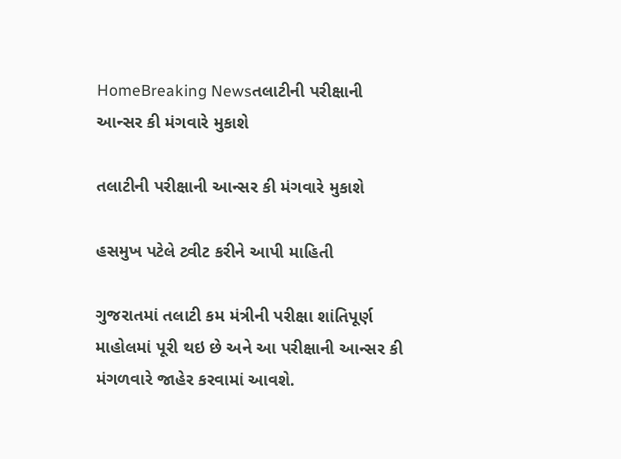HomeBreaking Newsતલાટીની પરીક્ષાની આન્સર કી મંગવારે મુકાશે

તલાટીની પરીક્ષાની આન્સર કી મંગવારે મુકાશે

હસમુખ પટેલે ટ્વીટ કરીને આપી માહિતી

ગુજરાતમાં તલાટી કમ મંત્રીની પરીક્ષા શાંતિપૂર્ણ માહોલમાં પૂરી થઇ છે અને આ પરીક્ષાની આન્સર કી મંગળવારે જાહેર કરવામાં આવશે.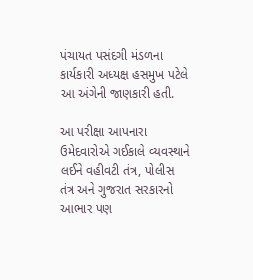પંચાયત પસંદગી મંડળના કાર્યકારી અધ્યક્ષ હસમુખ પટેલે આ અંગેની જાણકારી હતી.

આ પરીક્ષા આપનારા ઉમેદવારોએ ગઈકાલે વ્યવસ્થાને લઈને વહીવટી તંત્ર, પોલીસ તંત્ર અને ગુજરાત સરકારનો આભાર પણ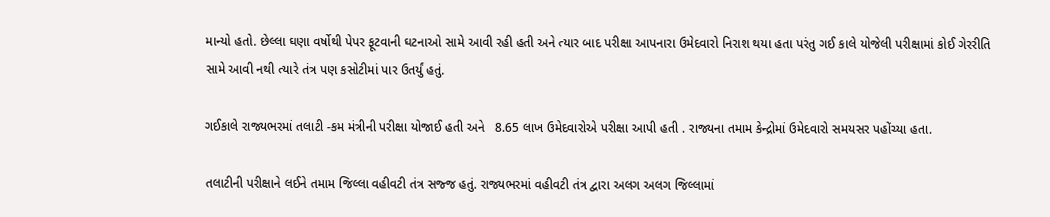માન્યો હતો. છેલ્લા ઘણા વર્ષોથી પેપર ફૂટવાની ઘટનાઓ સામે આવી રહી હતી અને ત્યાર બાદ પરીક્ષા આપનારા ઉમેદવારો નિરાશ થયા હતા પરંતુ ગઈ કાલે યોજેલી પરીક્ષામાં કોઈ ગેરરીતિ સામે આવી નથી ત્યારે તંત્ર પણ કસોટીમાં પાર ઉતર્યું હતું.

ગઈકાલે રાજ્યભરમાં તલાટી -કમ મંત્રીની પરીક્ષા યોજાઈ હતી અને   8.65 લાખ ઉમેદવારોએ પરીક્ષા આપી હતી . રાજ્યના તમામ કેન્દ્રોમાં ઉમેદવારો સમયસર પહોંચ્યા હતા.

તલાટીની પરીક્ષાને લઈને તમામ જિલ્લા વહીવટી તંત્ર સજ્જ હતું. રાજ્યભરમાં વહીવટી તંત્ર દ્વારા અલગ અલગ જિલ્લામાં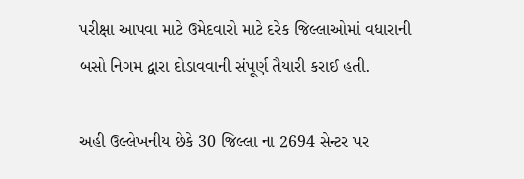પરીક્ષા આપવા માટે ઉમેદવારો માટે દરેક જિલ્લાઓમાં વધારાની બસો નિગમ દ્વારા દોડાવવાની સંપૂર્ણ તૈયારી કરાઈ હતી.

અહી ઉલ્લેખનીય છેકે 30 જિલ્લા ના 2694 સેન્ટર પર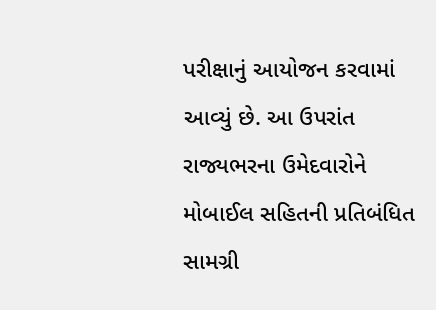પરીક્ષાનું આયોજન કરવામાં આવ્યું છે. આ ઉપરાંત રાજ્યભરના ઉમેદવારોને મોબાઈલ સહિતની પ્રતિબંધિત સામગ્રી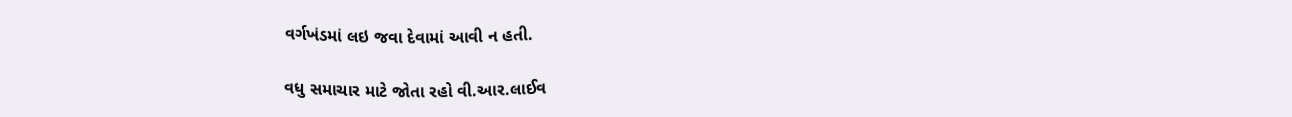વર્ગખંડમાં લઇ જવા દેવામાં આવી ન હતી.

વધુ સમાચાર માટે જોતા રહો વી.આર.લાઈવ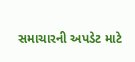સમાચારની અપડેટ માટે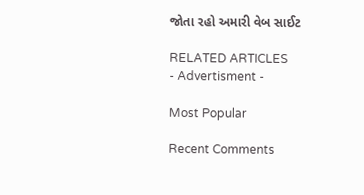જોતા રહો અમારી વેબ સાઈટ

RELATED ARTICLES
- Advertisment -

Most Popular

Recent Comments